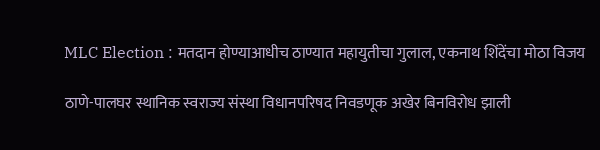MLC Election : मतदान होण्याआधीच ठाण्यात महायुतीचा गुलाल, एकनाथ शिंदेंचा मोठा विजय

ठाणे-पालघर स्थानिक स्वराज्य संस्था विधानपरिषद निवडणूक अखेर बिनविरोध झाली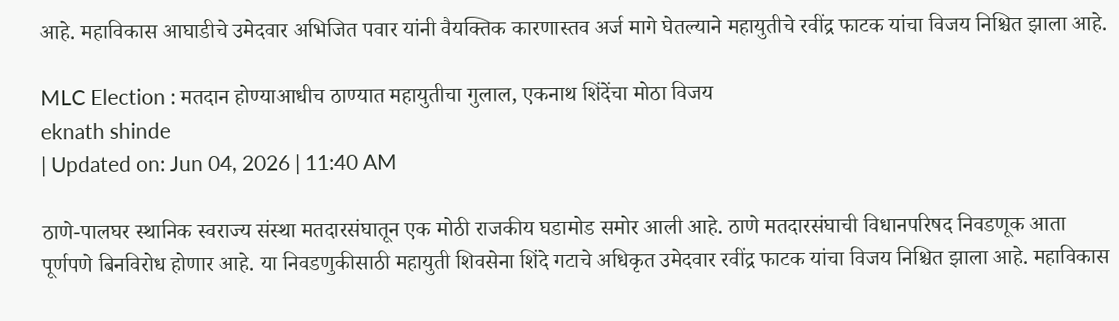आहे. महाविकास आघाडीचे उमेदवार अभिजित पवार यांनी वैयक्तिक कारणास्तव अर्ज मागे घेतल्याने महायुतीचे रवींद्र फाटक यांचा विजय निश्चित झाला आहे.

MLC Election : मतदान होण्याआधीच ठाण्यात महायुतीचा गुलाल, एकनाथ शिंदेंचा मोठा विजय
eknath shinde
| Updated on: Jun 04, 2026 | 11:40 AM

ठाणे-पालघर स्थानिक स्वराज्य संस्था मतदारसंघातून एक मोठी राजकीय घडामोड समोर आली आहे. ठाणे मतदारसंघाची विधानपरिषद निवडणूक आता पूर्णपणे बिनविरोध होणार आहे. या निवडणुकीसाठी महायुती शिवसेना शिंदे गटाचे अधिकृत उमेदवार रवींद्र फाटक यांचा विजय निश्चित झाला आहे. महाविकास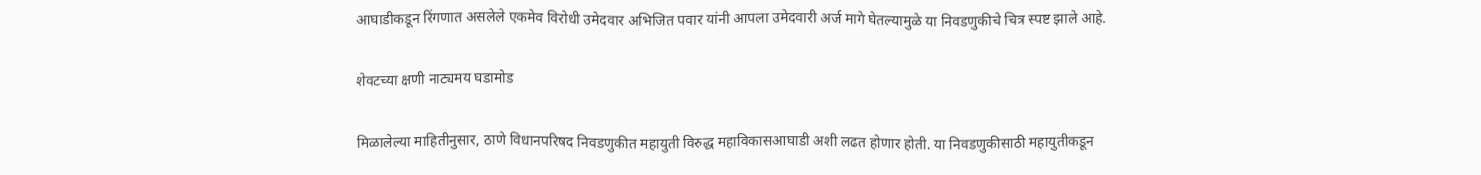आघाडीकडून रिंगणात असलेले एकमेव विरोधी उमेदवार अभिजित पवार यांनी आपला उमेदवारी अर्ज मागे घेतल्यामुळे या निवडणुकीचे चित्र स्पष्ट झाले आहे.

शेवटच्या क्षणी नाट्यमय घडामोड

मिळालेल्या माहितीनुसार, ठाणे विधानपरिषद निवडणुकीत महायुती विरुद्ध महाविकासआघाडी अशी लढत होणार होती. या निवडणुकीसाठी महायुतीकडून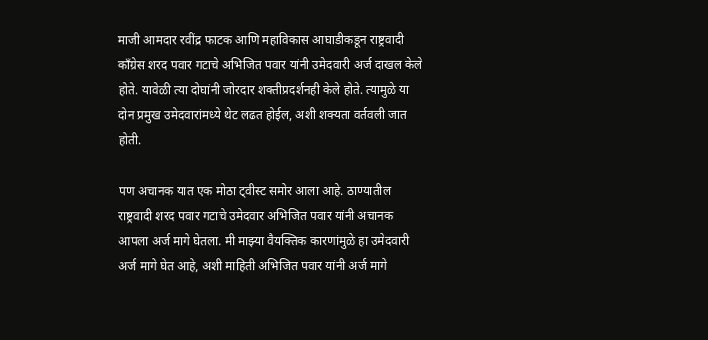माजी आमदार रवींद्र फाटक आणि महाविकास आघाडीकडून राष्ट्रवादी काँग्रेस शरद पवार गटाचे अभिजित पवार यांनी उमेदवारी अर्ज दाखल केले होते. यावेळी त्या दोघांनी जोरदार शक्तीप्रदर्शनही केले होते. त्यामुळे या दोन प्रमुख उमेदवारांमध्ये थेट लढत होईल, अशी शक्यता वर्तवली जात होती.

पण अचानक यात एक मोठा ट्वीस्ट समोर आला आहे. ठाण्यातील राष्ट्रवादी शरद पवार गटाचे उमेदवार अभिजित पवार यांनी अचानक आपला अर्ज मागे घेतला. मी माझ्या वैयक्तिक कारणांमुळे हा उमेदवारी अर्ज मागे घेत आहे, अशी माहिती अभिजित पवार यांनी अर्ज मागे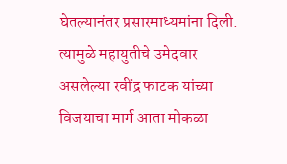घेतल्यानंतर प्रसारमाध्यमांना दिली. त्यामुळे महायुतीचे उमेदवार असलेल्या रवींद्र फाटक यांच्या विजयाचा मार्ग आता मोकळा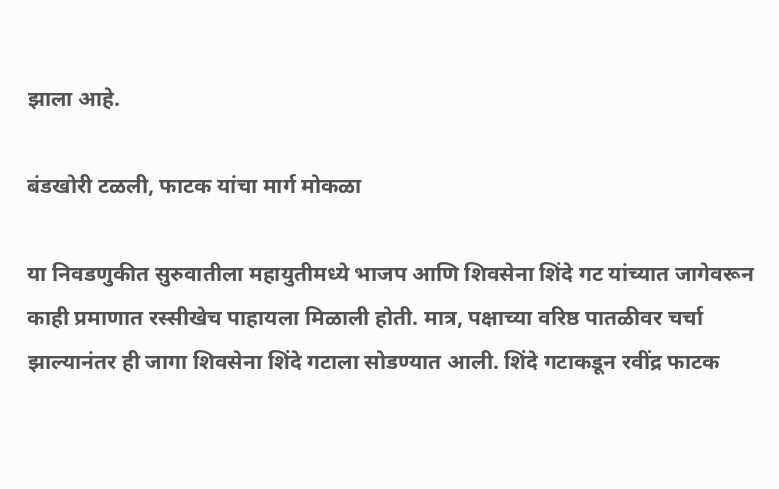झाला आहे.

बंडखोरी टळली, फाटक यांचा मार्ग मोकळा

या निवडणुकीत सुरुवातीला महायुतीमध्ये भाजप आणि शिवसेना शिंदे गट यांच्यात जागेवरून काही प्रमाणात रस्सीखेच पाहायला मिळाली होती. मात्र, पक्षाच्या वरिष्ठ पातळीवर चर्चा झाल्यानंतर ही जागा शिवसेना शिंदे गटाला सोडण्यात आली. शिंदे गटाकडून रवींद्र फाटक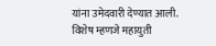यांना उमेदवारी देण्यात आली. विशेष म्हणजे महायुती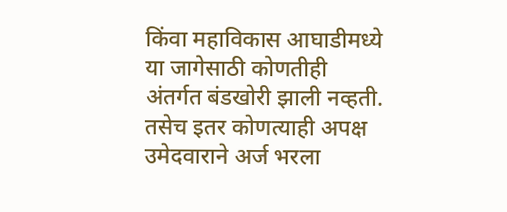किंवा महाविकास आघाडीमध्ये या जागेसाठी कोणतीही अंतर्गत बंडखोरी झाली नव्हती. तसेच इतर कोणत्याही अपक्ष उमेदवाराने अर्ज भरला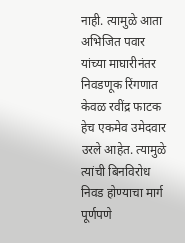नाही. त्यामुळे आता अभिजित पवार यांच्या माघारीनंतर निवडणूक रिंगणात केवळ रवींद्र फाटक हेच एकमेव उमेदवार उरले आहेत. त्यामुळे त्यांची बिनविरोध निवड होण्याचा मार्ग पूर्णपणे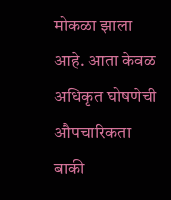मोकळा झाला आहे. आता केवळ अधिकृत घोषणेची औपचारिकता बाकी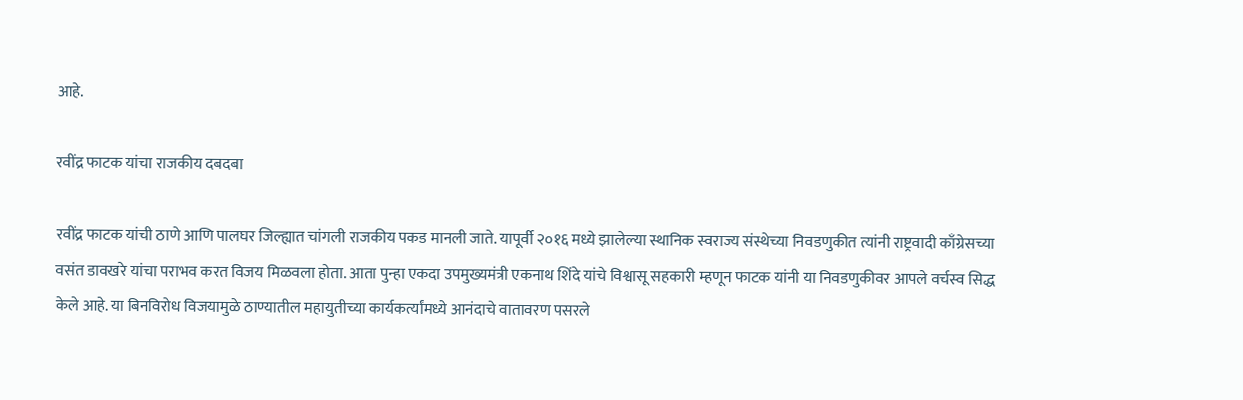आहे.

रवींद्र फाटक यांचा राजकीय दबदबा

रवींद्र फाटक यांची ठाणे आणि पालघर जिल्ह्यात चांगली राजकीय पकड मानली जाते. यापूर्वी २०१६ मध्ये झालेल्या स्थानिक स्वराज्य संस्थेच्या निवडणुकीत त्यांनी राष्ट्रवादी काँग्रेसच्या वसंत डावखरे यांचा पराभव करत विजय मिळवला होता. आता पुन्हा एकदा उपमुख्यमंत्री एकनाथ शिंदे यांचे विश्वासू सहकारी म्हणून फाटक यांनी या निवडणुकीवर आपले वर्चस्व सिद्ध केले आहे. या बिनविरोध विजयामुळे ठाण्यातील महायुतीच्या कार्यकर्त्यांमध्ये आनंदाचे वातावरण पसरले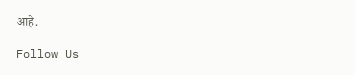आहे.

Follow Us